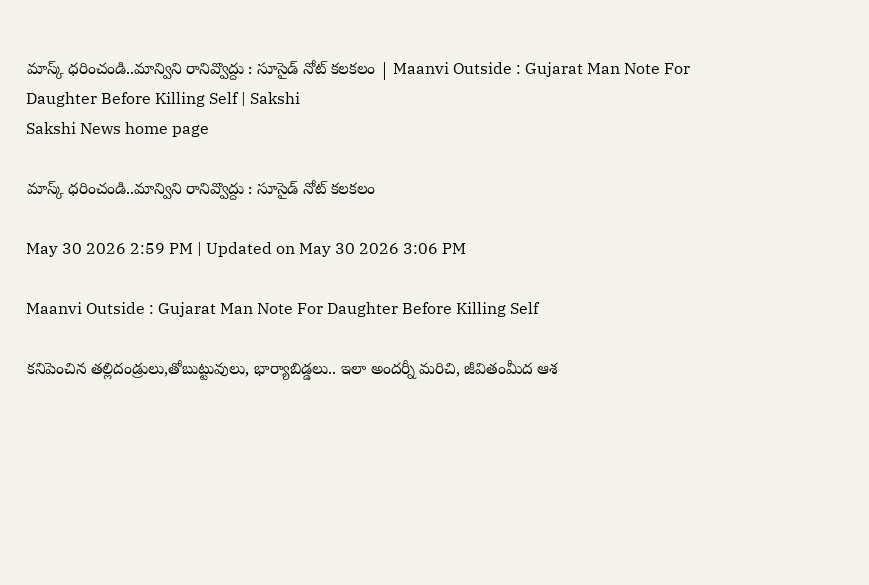మాస్క్‌ ధరించండి..మాన్విని రానివ్వొద్దు : సూసైడ్‌ నోట్‌ కలకలం | Maanvi Outside : Gujarat Man Note For Daughter Before Killing Self | Sakshi
Sakshi News home page

మాస్క్‌ ధరించండి..మాన్విని రానివ్వొద్దు : సూసైడ్‌ నోట్‌ కలకలం

May 30 2026 2:59 PM | Updated on May 30 2026 3:06 PM

Maanvi Outside : Gujarat Man Note For Daughter Before Killing Self

కనిపెంచిన తల్లిదండ్రులు,తోబుట్టువులు, భార్యాబిడ్డలు.. ఇలా అందర్నీ మరిచి, జీవితంమీద ఆశ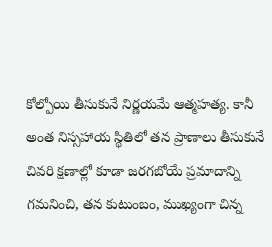కోల్పోయి తీసుకునే నిర్ణయమే ఆత్మహత్య. కానీ అంత నిస్సహాయ స్థితిలో తన ప్రాణాలు తీసుకునే చివరి క్షణాల్లో కూడా జరగబోయే ప్రమాదాన్ని గమనించి, తన కుటుంబం, ముఖ్యంగా చిన్న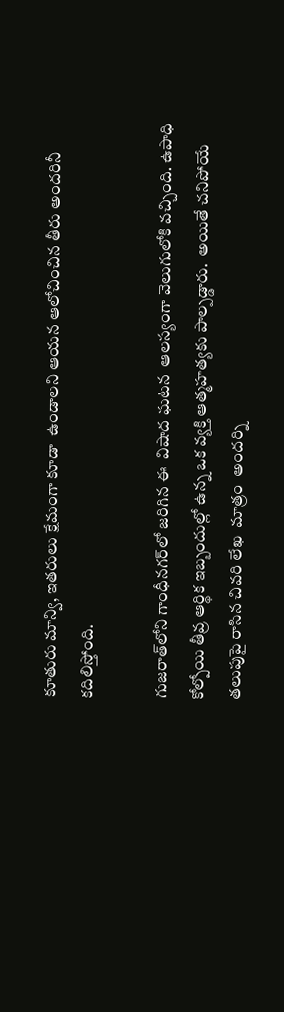కూతురు మాన్వి, ఇతరులు క్షేమంగా కూడా  ఉండాలని ఆయన ఆలోచించిన తీరు అందరినీ కదిలిస్తోంది.

గుజరాత్‌లోని గాంధీనగర్‌లో జరిగిన ఈ  విషాద ఘటన  ఆలస్యంగా వెలుగులోకి వచ్చింది. ఉపాధి కోల్పోయి తీవ్ర ఆర్థిక ఇబ్బందుల్లో ఉన్న ఒక వ్యక్తి ఆత్మహత్యకు పాల్పడ్డారు.  అయితే చనిపోయే తలుపుపై రాసిన చివరి లేఖ  మాత్రం  అందర్ని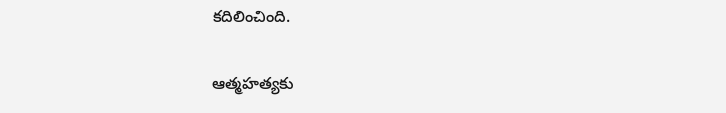కదిలించింది.


ఆత్మహత్యకు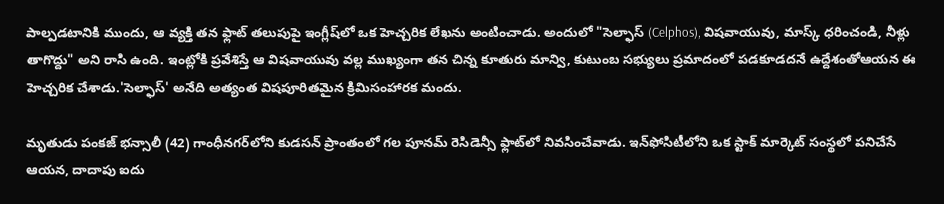పాల్పడటానికి ముందు, ఆ వ్యక్తి తన ఫ్లాట్ తలుపుపై ఇంగ్లీష్‌లో ఒక హెచ్చరిక లేఖను అంటించాడు. అందులో "సెల్ఫాస్ (Celphos), విషవాయువు, మాస్క్ ధరించండి, నీళ్లు తాగొద్దు" అని రాసి ఉంది. ఇంట్లోకి ప్రవేశిస్తే ఆ విషవాయువు వల్ల ముఖ్యంగా తన చిన్న కూతురు మాన్వి, కుటుంబ సభ్యులు ప్రమాదంలో పడకూడదనే ఉద్దేశంతోఆయన ఈ హెచ్చరిక చేశాడు.'సెల్ఫాస్' అనేది అత్యంత విషపూరితమైన క్రిమిసంహారక మందు.

మృతుడు పంకజ్ భన్సాలీ (42) గాంధీనగర్‌లోని కుడసన్ ప్రాంతంలో గల పూనమ్ రెసిడెన్సీ ఫ్లాట్‌లో నివసించేవాడు. ఇన్‌ఫోసిటీలోని ఒక స్టాక్ మార్కెట్ సంస్థలో పనిచేసే ఆయన, దాదాపు ఐదు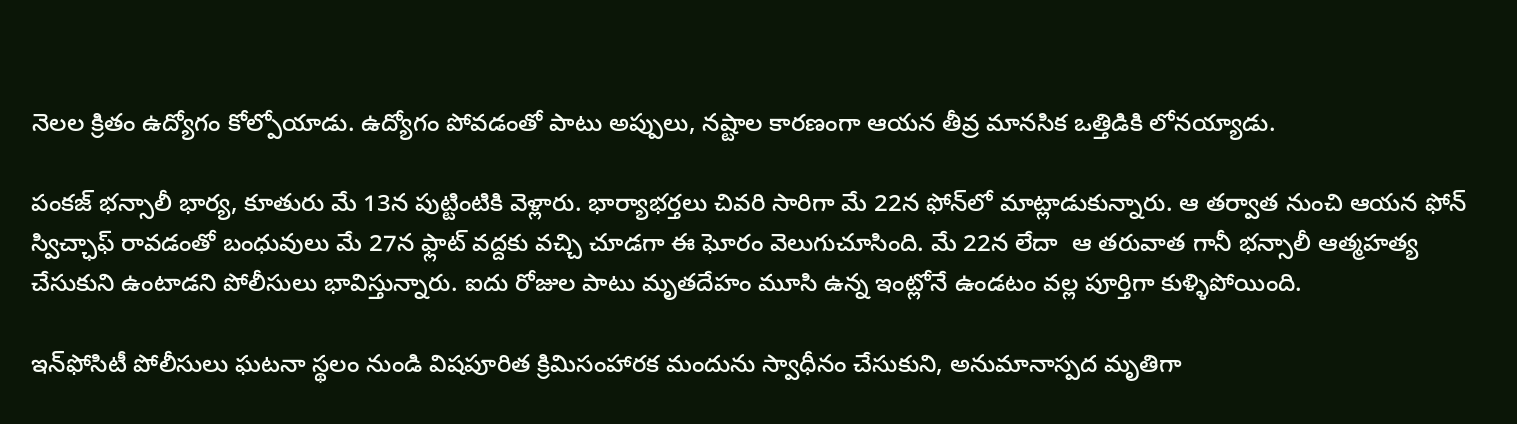నెలల క్రితం ఉద్యోగం కోల్పోయాడు. ఉద్యోగం పోవడంతో పాటు అప్పులు, నష్టాల కారణంగా ఆయన తీవ్ర మానసిక ఒత్తిడికి లోనయ్యాడు.

పంకజ్ భన్సాలీ భార్య, కూతురు మే 13న పుట్టింటికి వెళ్లారు. భార్యాభర్తలు చివరి సారిగా మే 22న ఫోన్‌లో మాట్లాడుకున్నారు. ఆ తర్వాత నుంచి ఆయన ఫోన్ స్విచ్ఛాఫ్ రావడంతో బంధువులు మే 27న ఫ్లాట్ వద్దకు వచ్చి చూడగా ఈ ఘోరం వెలుగుచూసింది. మే 22న లేదా  ఆ తరువాత గానీ భన్సాలీ ఆత్మహత్య చేసుకుని ఉంటాడని పోలీసులు భావిస్తున్నారు. ఐదు రోజుల పాటు మృతదేహం మూసి ఉన్న ఇంట్లోనే ఉండటం వల్ల పూర్తిగా కుళ్ళిపోయింది.

ఇన్‌ఫోసిటీ పోలీసులు ఘటనా స్థలం నుండి విషపూరిత క్రిమిసంహారక మందును స్వాధీనం చేసుకుని, అనుమానాస్పద మృతిగా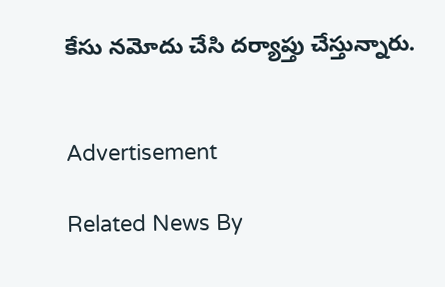కేసు నమోదు చేసి దర్యాప్తు చేస్తున్నారు.


Advertisement

Related News By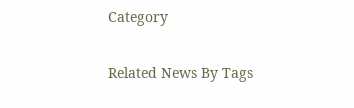Category

Related News By Tags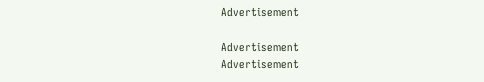Advertisement

Advertisement
Advertisement